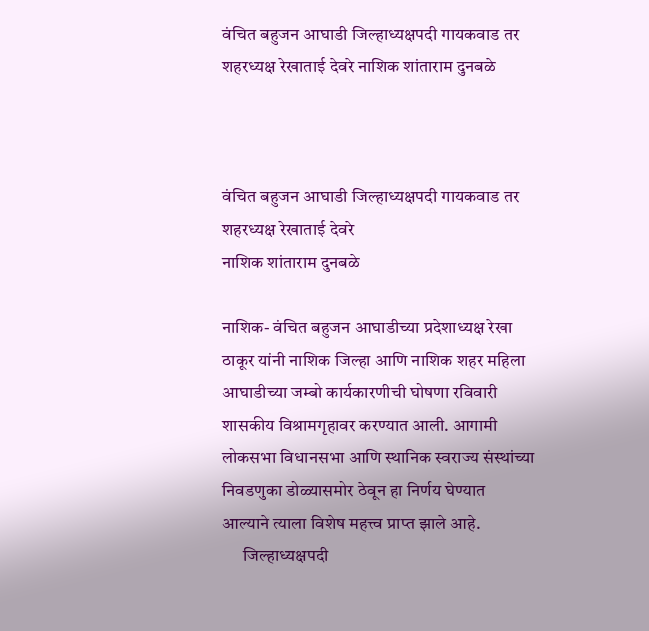वंचित बहुजन आघाडी जिल्हाध्यक्षपदी गायकवाड तर शहरध्यक्ष रेखाताई देवरे नाशिक शांताराम दुनबळे



वंचित बहुजन आघाडी जिल्हाध्यक्षपदी गायकवाड तर  शहरध्यक्ष रेखाताई देवरे
नाशिक शांताराम दुनबळे

नाशिक- वंचित बहुजन आघाडीच्या प्रदेशाध्यक्ष रेखा ठाकूर यांनी नाशिक जिल्हा आणि नाशिक शहर महिला आघाडीच्या जम्बो कार्यकारणीची घोषणा रविवारी शासकीय विश्रामगृहावर करण्यात आली. आगामी लोकसभा विधानसभा आणि स्थानिक स्वराज्य संस्थांच्या निवडणुका डोळ्यासमोर ठेवून हा निर्णय घेण्यात आल्याने त्याला विशेष महत्त्व प्राप्त झाले आहे.
      जिल्हाध्यक्षपदी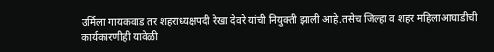उर्मिला गायकवाड तर शहराध्यक्षपदी रेखा देवरे यांची नियुक्ती झाली आहे.तसेच जिल्हा व शहर महिलाआघाडीची कार्यकारणीही यावेळी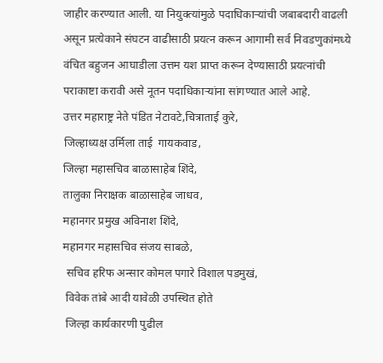जाहीर करण्यात आली. या नियुक्त्यांमुळे पदाधिकाऱ्यांची जबाबदारी वाढली असून प्रत्येकाने संघटन वाढीसाठी प्रयत्न करून आगामी सर्व निवडणुकांमध्ये वंचित बहुजन आघाडीला उत्तम यश प्राप्त करून देण्यासाठी प्रयत्नांची पराकाष्टा करावी असे नूतन पदाधिकाऱ्यांना सांगण्यात आले आहे.
उत्तर महाराष्ट्र नेते पंडित नेटावटे,चित्राताई कुरे,
जिल्हाध्यक्ष उर्मिला ताई  गायकवाड,
जिल्हा महासचिव बाळासाहेब शिंदे,
तालुका निराक्षक बाळासाहेब जाधव,
महानगर प्रमुख अविनाश शिंदे,
महानगर महासचिव संजय साबळे,
 सचिव हरिफ अन्सार कोमल पगारे विशाल पडमुखं,
 विवेक तांबे आदी यावेळी उपस्थित होते
 जिल्हा कार्यकारणी पुढील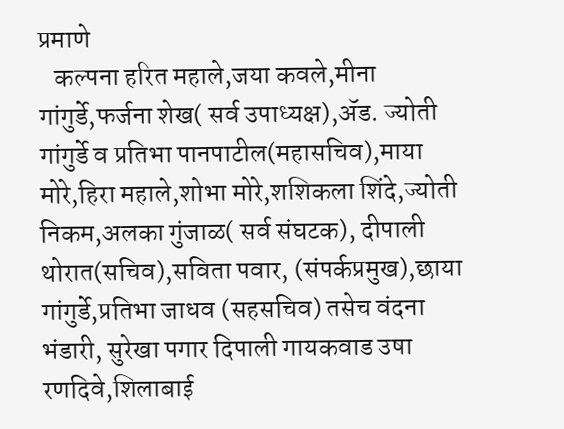प्रमाणे
   कल्पना हरित महाले,जया कवले,मीना गांगुर्डे,फर्जना शेख( सर्व उपाध्यक्ष),ॲड. ज्योती गांगुर्डे व प्रतिभा पानपाटील(महासचिव),माया मोरे,हिरा महाले,शोभा मोरे,शशिकला शिंदे,ज्योती निकम,अलका गुंजाळ( सर्व संघटक), दीपाली थोरात(सचिव),सविता पवार, (संपर्कप्रमुख),छाया गांगुर्डे,प्रतिभा जाधव (सहसचिव) तसेच वंदना भंडारी, सुरेखा पगार दिपाली गायकवाड उषा रणदिवे,शिलाबाई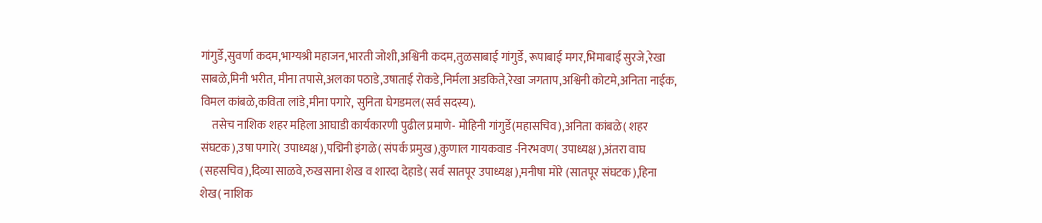गांगुर्डे,सुवर्णा कदम,भाग्यश्री महाजन,भारती जोशी,अश्विनी कदम,तुळसाबाई गांगुर्डे, रूपाबाई मगर,भिमाबाई सुरजे,रेखा साबळे,मिनी भरीत, मीना तपासे,अलका पठाडे,उषाताई रोकडे,निर्मला अडकिते,रेखा जगताप,अश्विनी कोटमे,अनिता नाईक, विमल कांबळे,कविता लांडे,मीना पगारे, सुनिता घेगडमल(सर्व सदस्य).
     तसेच नाशिक शहर महिला आघाडी कार्यकारणी पुढील प्रमाणे- मोहिनी गांगुर्डे(महासचिव),अनिता कांबळे( शहर संघटक),उषा पगारे( उपाध्यक्ष),पद्मिनी इंगळे( संपर्क प्रमुख),कुणाल गायकवाड -निरभवण( उपाध्यक्ष),अंतरा वाघ (सहसचिव),दिव्या साळवे,रुखसाना शेख व शारदा देहाडे( सर्व सातपूर उपाध्यक्ष),मनीषा मोरे (सातपूर संघटक),हिना शेख( नाशिक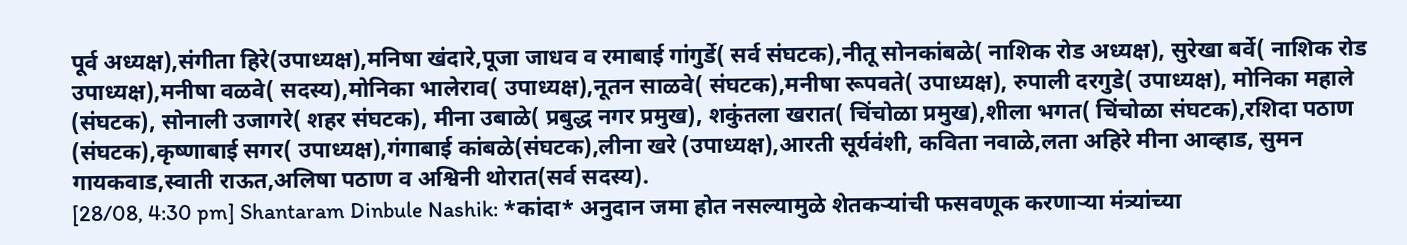पूर्व अध्यक्ष),संगीता हिरे(उपाध्यक्ष),मनिषा खंदारे,पूजा जाधव व रमाबाई गांगुर्डे( सर्व संघटक),नीतू सोनकांबळे( नाशिक रोड अध्यक्ष), सुरेखा बर्वे( नाशिक रोड उपाध्यक्ष),मनीषा वळवे( सदस्य),मोनिका भालेराव( उपाध्यक्ष),नूतन साळवे( संघटक),मनीषा रूपवते( उपाध्यक्ष), रुपाली दरगुडे( उपाध्यक्ष), मोनिका महाले (संघटक), सोनाली उजागरे( शहर संघटक), मीना उबाळे( प्रबुद्ध नगर प्रमुख), शकुंतला खरात( चिंचोळा प्रमुख),शीला भगत( चिंचोळा संघटक),रशिदा पठाण (संघटक),कृष्णाबाई सगर( उपाध्यक्ष),गंगाबाई कांबळे(संघटक),लीना खरे (उपाध्यक्ष),आरती सूर्यवंशी, कविता नवाळे,लता अहिरे मीना आव्हाड, सुमन गायकवाड,स्वाती राऊत,अलिषा पठाण व अश्विनी थोरात(सर्व सदस्य).
[28/08, 4:30 pm] Shantaram Dinbule Nashik: *कांदा* अनुदान जमा होत नसल्यामुळे शेतकऱ्यांची फसवणूक करणाऱ्या मंत्र्यांच्या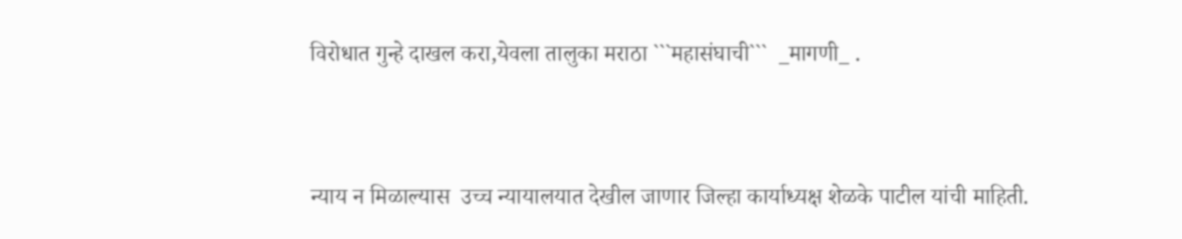विरोधात गुन्हे दाखल करा,येवला तालुका मराठा ```महासंघाची```  _मागणी_ .


न्याय न मिळाल्यास  उच्च न्यायालयात देखील जाणार जिल्हा कार्याध्यक्ष शेळके पाटील यांची माहिती.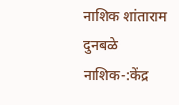नाशिक शांताराम दुनबळे
नाशिक-:केंद्र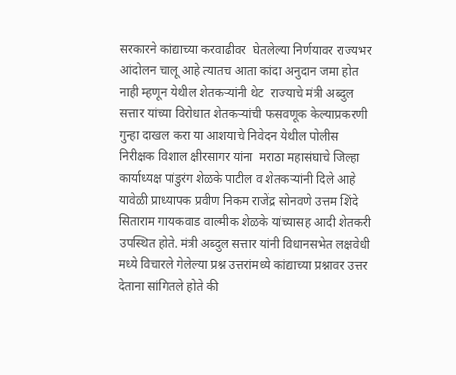सरकारने कांद्याच्या करवाढीवर  घेतलेल्या निर्णयावर राज्यभर आंदोलन चालू आहे त्यातच आता कांदा अनुदान जमा होत नाही म्हणून येथील शेतकऱ्यांनी थेट  राज्याचे मंत्री अब्दुल सत्तार यांच्या विरोधात शेतकऱ्यांची फसवणूक केल्याप्रकरणी गुन्हा दाखल करा या आशयाचे निवेदन येथील पोलीस निरीक्षक विशाल क्षीरसागर यांना  मराठा महासंघाचे जिल्हा कार्याध्यक्ष पांडुरंग शेळके पाटील व शेतकऱ्यांनी दिले आहे यावेळी प्राध्यापक प्रवीण निकम राजेंद्र सोनवणे उत्तम शिंदे सिताराम गायकवाड वाल्मीक शेळके यांच्यासह आदी शेतकरी उपस्थित होते. मंत्री अब्दुल सत्तार यांनी विधानसभेत लक्षवेधी मध्ये विचारले गेलेल्या प्रश्न उत्तरांमध्ये कांद्याच्या प्रश्नावर उत्तर देताना सांगितले होते की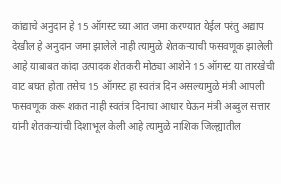कांद्याचे अनुदान हे 15 ऑगस्ट च्या आत जमा करण्यात येईल परंतु अद्याप देखील हे अनुदान जमा झालेले नाही त्यामुळे शेतकऱ्याची फसवणूक झालेली आहे याबाबत कांदा उत्पादक शेतकरी मोठ्या आशेने 15 ऑगस्ट या तारखेची वाट बघत होता तसेच 15 ऑगस्ट हा स्वतंत्र दिन असल्यामुळे मंत्री आपली फसवणूक करू शकत नाही स्वतंत्र दिनाचा आधार घेऊन मंत्री अब्दुल सत्तार यांनी शेतकऱ्यांची दिशाभूल केली आहे त्यामुळे नाशिक जिल्ह्यातील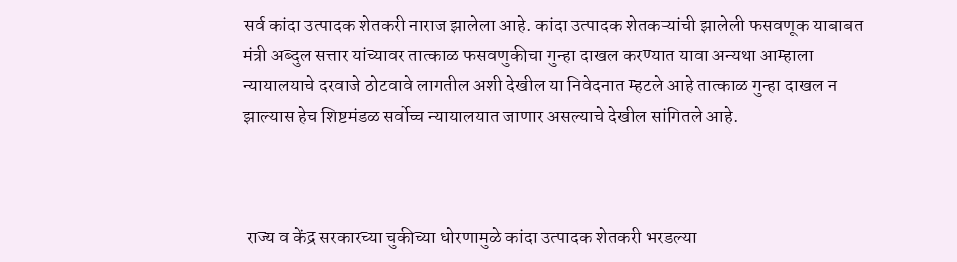सर्व कांदा उत्पादक शेतकरी नाराज झालेला आहे. कांदा उत्पादक शेतकऱ्यांची झालेली फसवणूक याबाबत मंत्री अब्दुल सत्तार यांच्यावर तात्काळ फसवणुकीचा गुन्हा दाखल करण्यात यावा अन्यथा आम्हाला न्यायालयाचे दरवाजे ठोटवावे लागतील अशी देखील या निवेदनात म्हटले आहे तात्काळ गुन्हा दाखल न झाल्यास हेच शिष्टमंडळ सर्वोच्च न्यायालयात जाणार असल्याचे देखील सांगितले आहे.



 राज्य व केंद्र सरकारच्या चुकीच्या धोरणामुळे कांदा उत्पादक शेतकरी भरडल्या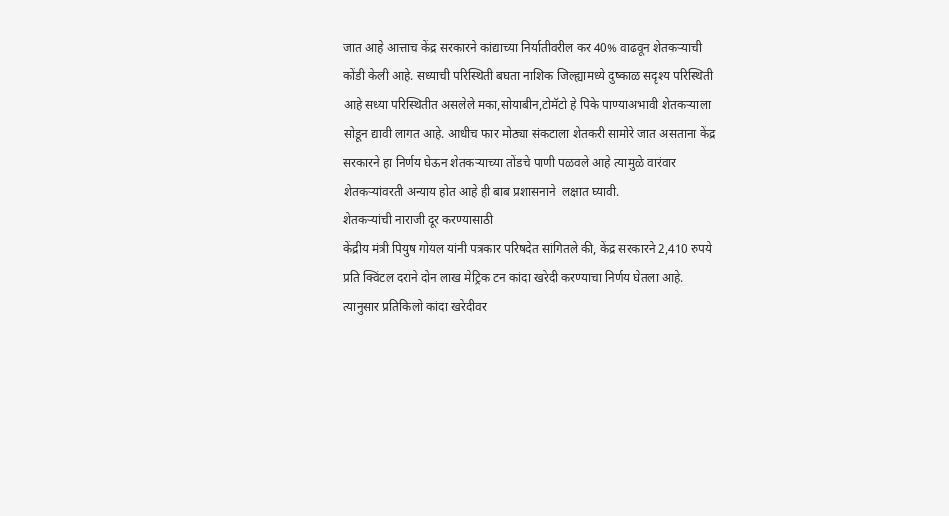जात आहे आत्ताच केंद्र सरकारने कांद्याच्या निर्यातीवरील कर 40% वाढवून शेतकऱ्याची कोंडी केली आहे. सध्याची परिस्थिती बघता नाशिक जिल्ह्यामध्ये दुष्काळ सदृश्य परिस्थिती आहे सध्या परिस्थितीत असलेले मका,सोयाबीन,टोमॅटो हे पिके पाण्याअभावी शेतकऱ्याला सोडून द्यावी लागत आहे. आधीच फार मोठ्या संकटाला शेतकरी सामोरे जात असताना केंद्र सरकारने हा निर्णय घेऊन शेतकऱ्याच्या तोंडचे पाणी पळवले आहे त्यामुळे वारंवार शेतकऱ्यांवरती अन्याय होत आहे ही बाब प्रशासनाने  लक्षात घ्यावी.
शेतकऱ्यांची नाराजी दूर करण्यासाठी
केंद्रीय मंत्री पियुष गोयल यांनी पत्रकार परिषदेत सांगितले की, केंद्र सरकारने 2,410 रुपये प्रति क्विंटल दराने दोन लाख मेट्रिक टन कांदा खरेदी करण्याचा निर्णय घेतला आहे. त्यानुसार प्रतिकिलो कांदा खरेदीवर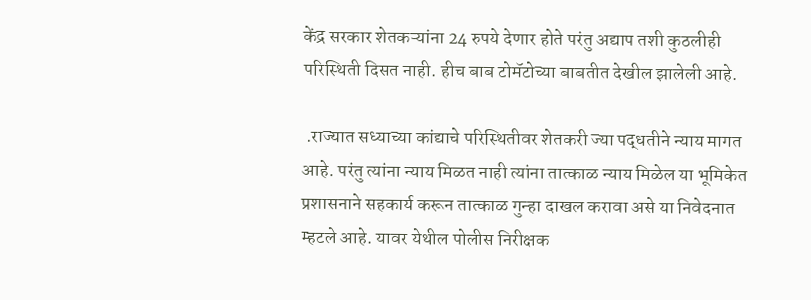केंद्र सरकार शेतकऱ्यांना 24 रुपये देणार होते परंतु अद्याप तशी कुठलीही परिस्थिती दिसत नाही. हीच बाब टोमॅटोच्या बाबतीत देखील झालेली आहे.

 .राज्यात सध्याच्या कांद्याचे परिस्थितीवर शेतकरी ज्या पद्धतीने न्याय मागत आहे. परंतु त्यांना न्याय मिळत नाही त्यांना तात्काळ न्याय मिळेल या भूमिकेत प्रशासनाने सहकार्य करून तात्काळ गुन्हा दाखल करावा असे या निवेदनात म्हटले आहे. यावर येथील पोलीस निरीक्षक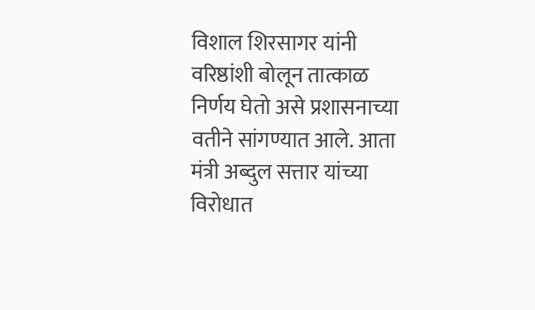विशाल शिरसागर यांनी वरिष्ठांशी बोलून तात्काळ निर्णय घेतो असे प्रशासनाच्या वतीने सांगण्यात आले. आता मंत्री अब्दुल सत्तार यांच्या विरोधात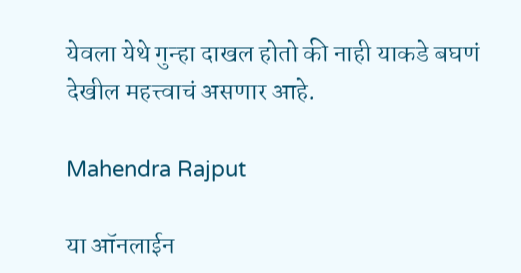येवला येथे गुन्हा दाखल होतो की नाही याकडे बघणं देखील महत्त्वाचं असणार आहे.

Mahendra Rajput

या ऑनलाईन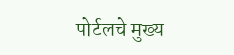पोर्टलचे मुख्य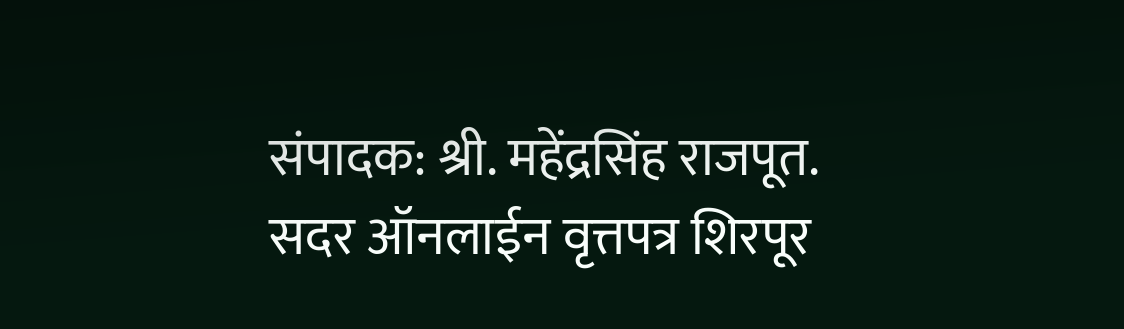संपादक: श्री. महेंद्रसिंह राजपूत. सदर ऑनलाईन वृत्तपत्र शिरपूर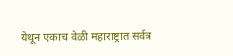येथून एकाच वेळी महाराष्ट्रात सर्वत्र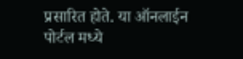प्रसारित होते. या ऑनलाईन पोर्टल मध्ये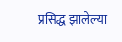प्रसिद्ध झालेल्या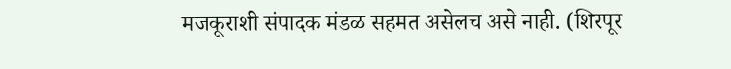मजकूराशी संपादक मंडळ सहमत असेलच असे नाही. (शिरपूर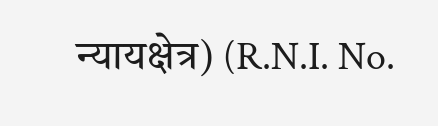न्यायक्षेत्र) (R.N.I. No.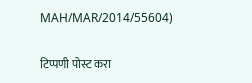MAH/MAR/2014/55604)

टिप्पणी पोस्ट करा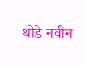थोडे नवीन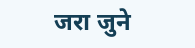जरा जुने